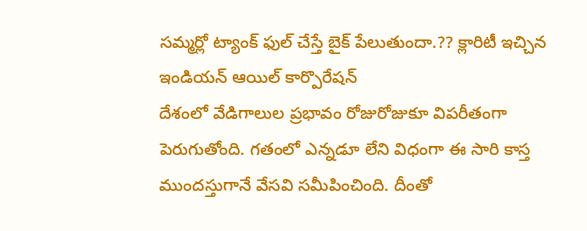సమ్మర్లో ట్యాంక్ ఫుల్ చేస్తే బైక్ పేలుతుందా.?? క్లారిటీ ఇచ్చిన ఇండియన్ ఆయిల్ కార్పొరేషన్
దేశంలో వేడిగాలుల ప్రభావం రోజురోజుకూ విపరీతంగా పెరుగుతోంది. గతంలో ఎన్నడూ లేని విధంగా ఈ సారి కాస్త ముందస్తుగానే వేసవి సమీపించింది. దీంతో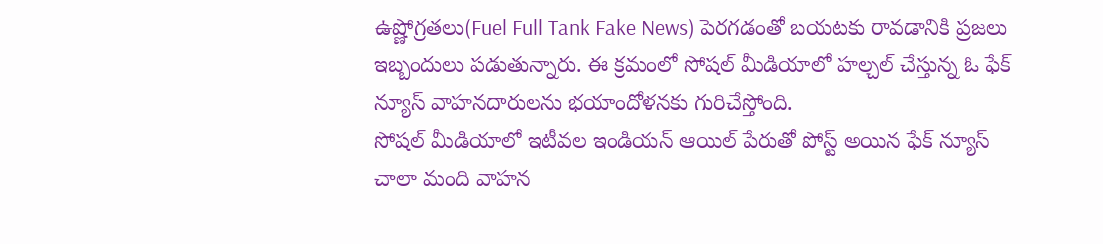ఉష్ణోగ్రతలు(Fuel Full Tank Fake News) పెరగడంతో బయటకు రావడానికి ప్రజలు ఇబ్బందులు పడుతున్నారు. ఈ క్రమంలో సోషల్ మీడియాలో హల్చల్ చేస్తున్న ఓ ఫేక్ న్యూస్ వాహనదారులను భయాందోళనకు గురిచేస్తోంది.
సోషల్ మీడియాలో ఇటీవల ఇండియన్ ఆయిల్ పేరుతో పోస్ట్ అయిన ఫేక్ న్యూస్ చాలా మంది వాహన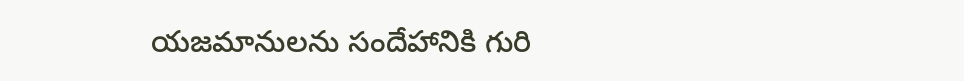యజమానులను సందేహానికి గురి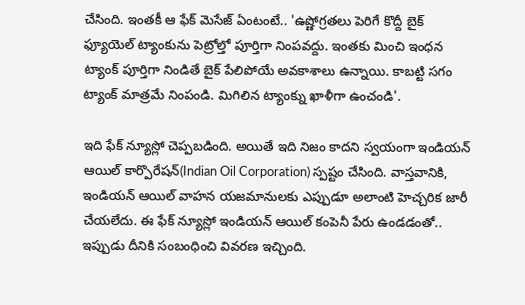చేసింది. ఇంతకీ ఆ ఫేక్ మెసేజ్ ఏంటంటే.. 'ఉష్ణోగ్రతలు పెరిగే కొద్దీ బైక్ ఫ్యూయెల్ ట్యాంకును పెట్రోల్తో పూర్తిగా నింపవద్దు. ఇంతకు మించి ఇంధన ట్యాంక్ పూర్తిగా నిండితే బైక్ పేలిపోయే అవకాశాలు ఉన్నాయి. కాబట్టి సగం ట్యాంక్ మాత్రమే నింపండి. మిగిలిన ట్యాంక్ను ఖాళీగా ఉంచండి'.

ఇది ఫేక్ న్యూస్లో చెప్పబడింది. అయితే ఇది నిజం కాదని స్వయంగా ఇండియన్ ఆయిల్ కార్పొరేషన్(Indian Oil Corporation) స్పష్టం చేసింది. వాస్తవానికి, ఇండియన్ ఆయిల్ వాహన యజమానులకు ఎప్పుడూ అలాంటి హెచ్చరిక జారీ చేయలేదు. ఈ ఫేక్ న్యూస్లో ఇండియన్ ఆయిల్ కంపెనీ పేరు ఉండడంతో.. ఇప్పుడు దీనికి సంబంధించి వివరణ ఇచ్చింది.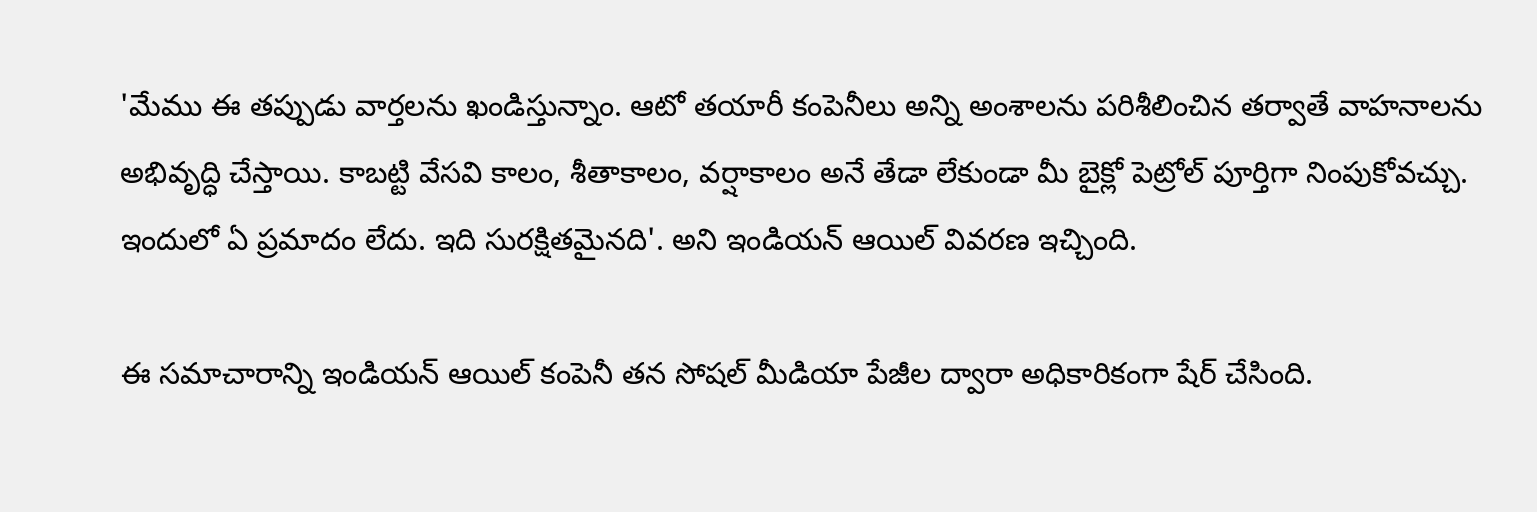'మేము ఈ తప్పుడు వార్తలను ఖండిస్తున్నాం. ఆటో తయారీ కంపెనీలు అన్ని అంశాలను పరిశీలించిన తర్వాతే వాహనాలను అభివృద్ధి చేస్తాయి. కాబట్టి వేసవి కాలం, శీతాకాలం, వర్షాకాలం అనే తేడా లేకుండా మీ బైక్లో పెట్రోల్ పూర్తిగా నింపుకోవచ్చు. ఇందులో ఏ ప్రమాదం లేదు. ఇది సురక్షితమైనది'. అని ఇండియన్ ఆయిల్ వివరణ ఇచ్చింది.

ఈ సమాచారాన్ని ఇండియన్ ఆయిల్ కంపెనీ తన సోషల్ మీడియా పేజీల ద్వారా అధికారికంగా షేర్ చేసింది.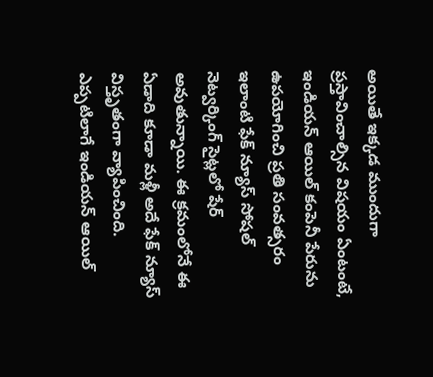అయితే ఇక్కడ ముందుగా ప్రస్తావించాల్సిన విషయం ఏంటంటే, ఇండియన్ ఆయిల్ కంపెనీ పేరును ఉపయోగించి ప్రతి సంవత్సరం ఇలాంటి ఫేక్ న్యూస్ సోషల్ నెట్వర్కింగ్ సైట్లలో షేర్ అవుతున్నాయి. ఈ క్రమంలోనే ఈ ఏడాది కూడా మళ్లీ అదే ఫేక్ న్యూస్ విస్తృతంగా వ్యాపించింది.
ఎప్పటిలాగే ఇండియన్ ఆయిల్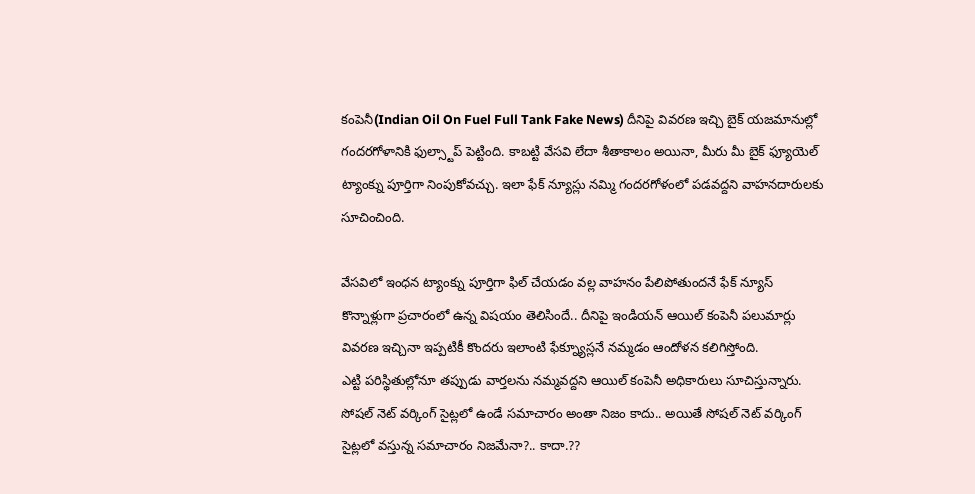కంపెనీ(Indian Oil On Fuel Full Tank Fake News) దీనిపై వివరణ ఇచ్చి బైక్ యజమానుల్లో గందరగోళానికి ఫుల్స్టాప్ పెట్టింది. కాబట్టి వేసవి లేదా శీతాకాలం అయినా, మీరు మీ బైక్ ఫ్యూయెల్ ట్యాంక్ను పూర్తిగా నింపుకోవచ్చు. ఇలా ఫేక్ న్యూస్లు నమ్మి గందరగోళంలో పడవద్దని వాహనదారులకు సూచించింది.

వేసవిలో ఇంధన ట్యాంక్ను పూర్తిగా ఫిల్ చేయడం వల్ల వాహనం పేలిపోతుందనే ఫేక్ న్యూస్ కొన్నాళ్లుగా ప్రచారంలో ఉన్న విషయం తెలిసిందే.. దీనిపై ఇండియన్ ఆయిల్ కంపెనీ పలుమార్లు వివరణ ఇచ్చినా ఇప్పటికీ కొందరు ఇలాంటి ఫేక్న్యూస్లనే నమ్మడం ఆందోళన కలిగిస్తోంది.
ఎట్టి పరిస్థితుల్లోనూ తప్పుడు వార్తలను నమ్మవద్దని ఆయిల్ కంపెనీ అధికారులు సూచిస్తున్నారు. సోషల్ నెట్ వర్కింగ్ సైట్లలో ఉండే సమాచారం అంతా నిజం కాదు.. అయితే సోషల్ నెట్ వర్కింగ్ సైట్లలో వస్తున్న సమాచారం నిజమేనా?.. కాదా.??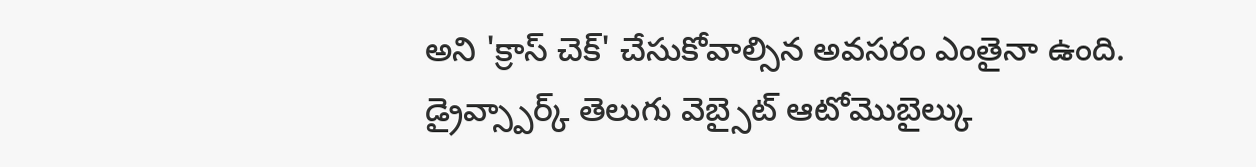అని 'క్రాస్ చెక్' చేసుకోవాల్సిన అవసరం ఎంతైనా ఉంది.
డ్రైవ్స్పార్క్ తెలుగు వెబ్సైట్ ఆటోమొబైల్కు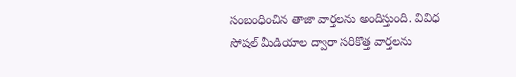సంబంధించిన తాజా వార్తలను అందిస్తుంది. వివిధ సోషల్ మీడియాల ద్వారా సరికొత్త వార్తలను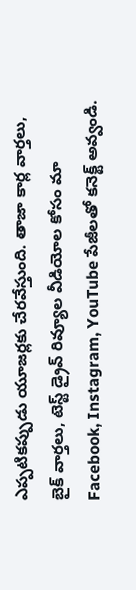ఎప్పటికప్పుడు యూజర్లకు చేరవేస్తుంది. తాజా కార్ల వార్తలు, బైక్ వార్తలు, టెస్ట్ డ్రైవ్ రివ్యూల వీడియోల కోసం మా Facebook, Instagram, YouTube పేజీలతో కనెక్ట్ అవ్వండి.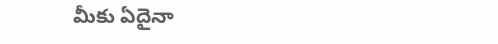మీకు ఏదైనా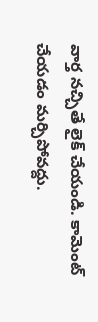వార్త నచ్చితే లైక్ చేయండి. కామెంట్ చేయడం మర్చిపోవద్దు.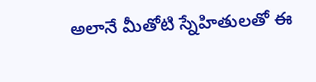అలానే మీతోటి స్నేహితులతో ఈ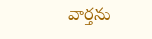వార్తను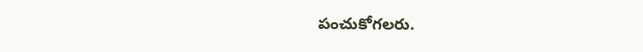పంచుకోగలరు.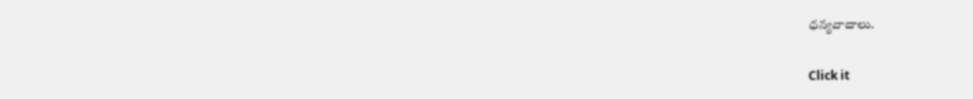ధన్యవాదాలు.


Click it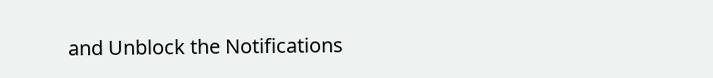and Unblock the Notifications